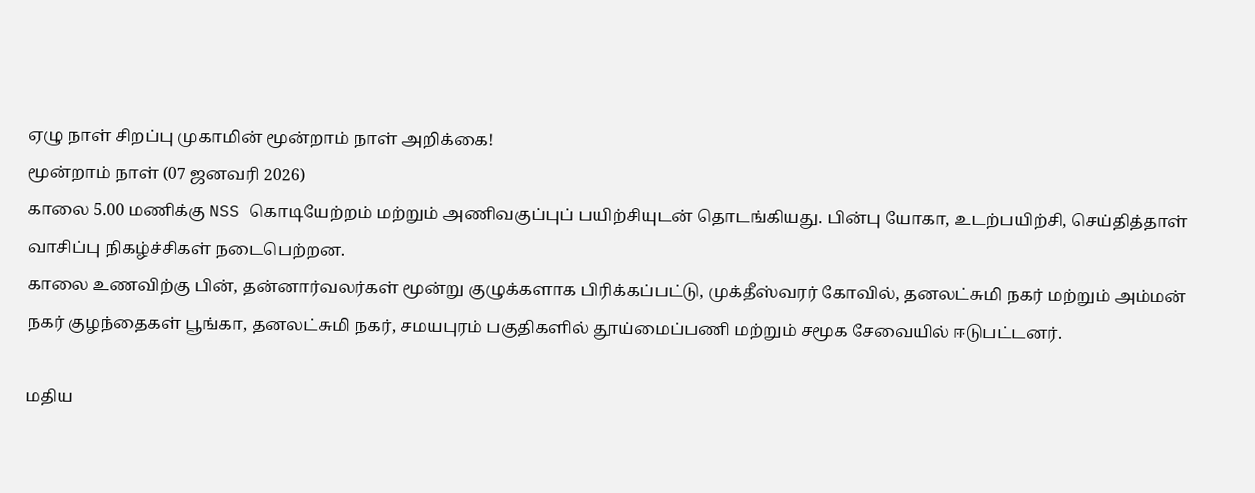ஏழு நாள் சிறப்பு முகாமின் மூன்றாம் நாள் அறிக்கை!
மூன்றாம் நாள் (07 ஜனவரி 2026)
காலை 5.00 மணிக்கு NSS கொடியேற்றம் மற்றும் அணிவகுப்புப் பயிற்சியுடன் தொடங்கியது. பின்பு யோகா, உடற்பயிற்சி, செய்தித்தாள் வாசிப்பு நிகழ்ச்சிகள் நடைபெற்றன.
காலை உணவிற்கு பின், தன்னார்வலர்கள் மூன்று குழுக்களாக பிரிக்கப்பட்டு, முக்தீஸ்வரர் கோவில், தனலட்சுமி நகர் மற்றும் அம்மன் நகர் குழந்தைகள் பூங்கா, தனலட்சுமி நகர், சமயபுரம் பகுதிகளில் தூய்மைப்பணி மற்றும் சமூக சேவையில் ஈடுபட்டனர்.

மதிய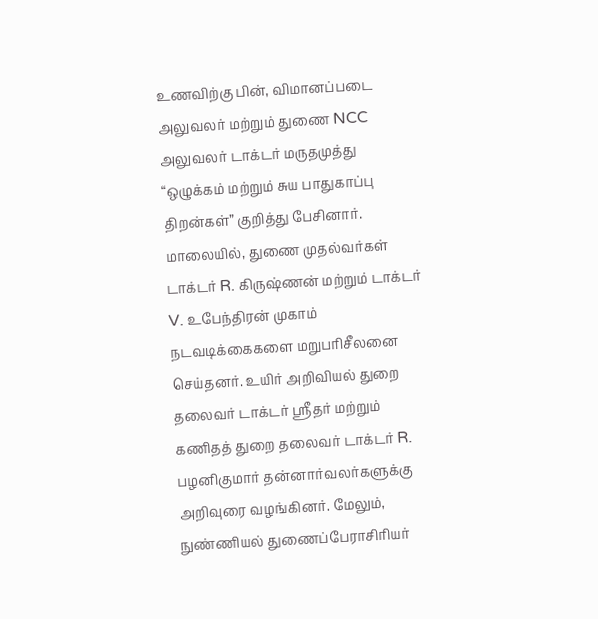உணவிற்கு பின், விமானப்படை அலுவலர் மற்றும் துணை NCC அலுவலர் டாக்டர் மருதமுத்து “ஒழுக்கம் மற்றும் சுய பாதுகாப்பு திறன்கள்” குறித்து பேசினார்.
மாலையில், துணை முதல்வர்கள் டாக்டர் R. கிருஷ்ணன் மற்றும் டாக்டர் V. உபேந்திரன் முகாம் நடவடிக்கைகளை மறுபரிசீலனை செய்தனர். உயிர் அறிவியல் துறை தலைவர் டாக்டர் ஸ்ரீதர் மற்றும் கணிதத் துறை தலைவர் டாக்டர் R. பழனிகுமார் தன்னார்வலர்களுக்கு அறிவுரை வழங்கினர். மேலும், நுண்ணியல் துணைப்பேராசிரியர்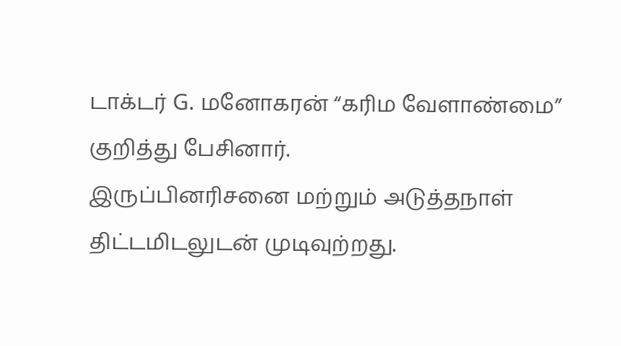டாக்டர் G. மனோகரன் “கரிம வேளாண்மை” குறித்து பேசினார்.
இருப்பினரிசனை மற்றும் அடுத்தநாள் திட்டமிடலுடன் முடிவுற்றது.